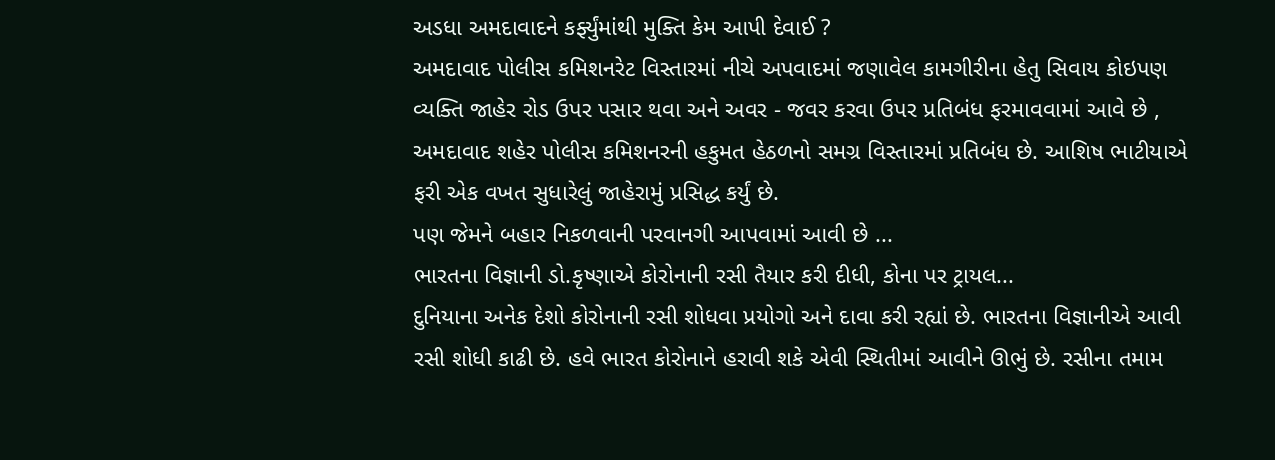અડધા અમદાવાદને કર્ફ્યુંમાંથી મુક્તિ કેમ આપી દેવાઈ ?
અમદાવાદ પોલીસ કમિશનરેટ વિસ્તારમાં નીચે અપવાદમાં જણાવેલ કામગીરીના હેતુ સિવાય કોઇપણ વ્યક્તિ જાહેર રોડ ઉપર પસાર થવા અને અવર - જવર કરવા ઉપર પ્રતિબંધ ફરમાવવામાં આવે છે , અમદાવાદ શહેર પોલીસ કમિશનરની હકુમત હેઠળનો સમગ્ર વિસ્તારમાં પ્રતિબંધ છે. આશિષ ભાટીયાએ ફરી એક વખત સુધારેલું જાહેરામું પ્રસિદ્ધ કર્યું છે.
પણ જેમને બહાર નિકળવાની પરવાનગી આપવામાં આવી છે ...
ભારતના વિજ્ઞાની ડો.કૃષ્ણાએ કોરોનાની રસી તૈયાર કરી દીધી, કોના પર ટ્રાયલ...
દુનિયાના અનેક દેશો કોરોનાની રસી શોધવા પ્રયોગો અને દાવા કરી રહ્યાં છે. ભારતના વિજ્ઞાનીએ આવી રસી શોધી કાઢી છે. હવે ભારત કોરોનાને હરાવી શકે એવી સ્થિતીમાં આવીને ઊભું છે. રસીના તમામ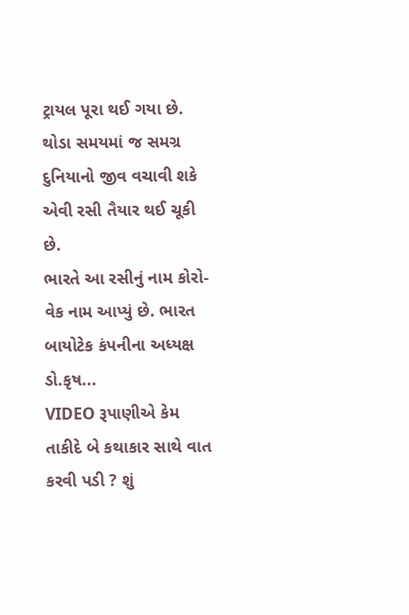ટ્રાયલ પૂરા થઈ ગયા છે. થોડા સમયમાં જ સમગ્ર દુનિયાનો જીવ વચાવી શકે એવી રસી તૈયાર થઈ ચૂકી છે.
ભારતે આ રસીનું નામ કોરો-વેક નામ આપ્યું છે. ભારત બાયોટેક કંપનીના અધ્યક્ષ ડો.કૃષ...
VIDEO રૂપાણીએ કેમ તાકીદે બે કથાકાર સાથે વાત કરવી પડી ? શું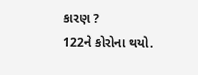કારણ ?
122ને કોરોના થયો.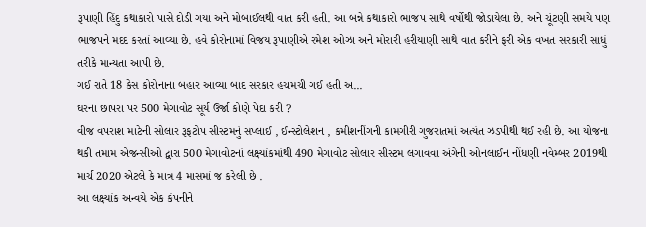રૂપાણી હિંદુ કથાકારો પાસે દોડી ગયા અને મોબાઈલથી વાત કરી હતી. આ બન્ને કથાકારો ભાજપ સાથે વર્ષોથી જોડાયેલા છે. અને ચૂંટણી સમયે પણ ભાજપને મદદ કરતાં આવ્યા છે. હવે કોરોનામાં વિજય રૂપાણીએ રમેશ ઓઝા અને મોરારી હરીયાણી સાથે વાત કરીને ફરી એક વખત સરકારી સાધું તરીકે માન્યતા આપી છે.
ગઈ રાતે 18 કેસ કોરોનાના બહાર આવ્યા બાદ સરકાર હચમચી ગઈ હતી અ...
ઘરના છાપરા પર 500 મેગાવોટ સૂર્ય ઉર્જા કોણે પેદા કરી ?
વીજ વપરાશ માટેની સોલાર રૂફટોપ સીસ્ટમનું સપ્લાઈ , ઈન્સ્ટોલેશન , કમીશનીંગની કામગીરી ગુજરાતમાં અત્યંત ઝડપીથી થઈ રહી છે. આ યોજના થકી તમામ એજન્સીઓ દ્વારા 500 મેગાવોટનાં લક્ષ્યાંકમાંથી 490 મેગાવોટ સોલાર સીસ્ટમ લગાવવા અંગેની ઓનલાઈન નોંધણી નવેમ્બર 2019થી માર્ચ 2020 એટલે કે માત્ર 4 માસમાં જ કરેલી છે .
આ લક્ષ્યાંક અન્વયે એક કંપનીને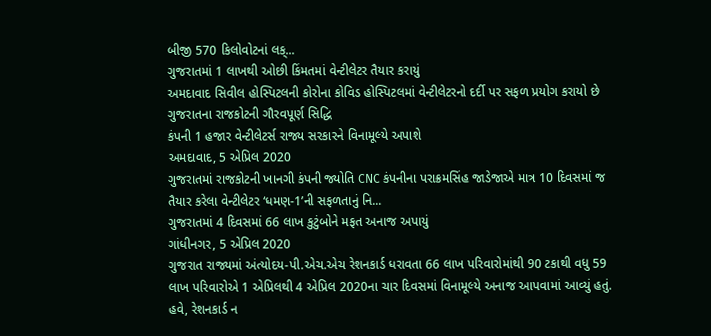બીજી 570 કિલોવોટનાં લક્...
ગુજરાતમાં 1 લાખથી ઓછી કિંમતમાં વેન્ટીલેટર તૈયાર કરાયું
અમદાવાદ સિવીલ હોસ્પિટલની કોરોના કોવિડ હોસ્પિટલમાં વેન્ટીલેટરનો દર્દી પર સફળ પ્રયોગ કરાયો છે
ગુજરાતના રાજકોટની ગૌરવપૂર્ણ સિદ્ધિ
કંપની 1 હજાર વેન્ટીલેટર્સ રાજ્ય સરકારને વિનામૂલ્યે અપાશે
અમદાવાદ, 5 એપ્રિલ 2020
ગુજરાતમાં રાજકોટની ખાનગી કંપની જ્યોતિ CNC કંપનીના પરાક્રમસિંહ જાડેજાએ માત્ર 10 દિવસમાં જ તૈયાર કરેલા વેન્ટીલેટર ‘ધમણ-1’ની સફળતાનું નિ...
ગુજરાતમાં 4 દિવસમાં 66 લાખ કુટુંબોને મફત અનાજ અપાયું
ગાંધીનગર, 5 એપ્રિલ 2020
ગુજરાત રાજ્યમાં અંત્યોદય-પી.એચ.એચ રેશનકાર્ડ ધરાવતા 66 લાખ પરિવારોમાંથી 90 ટકાથી વધુ 59 લાખ પરિવારોએ 1 એપ્રિલથી 4 એપ્રિલ 2020ના ચાર દિવસમાં વિનામૂલ્યે અનાજ આપવામાં આવ્યું હતું. હવે, રેશનકાર્ડ ન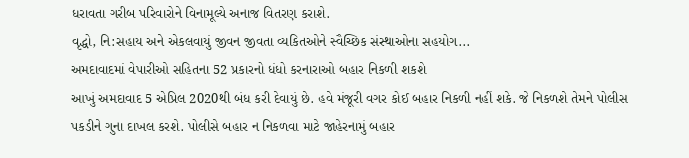ધરાવતા ગરીબ પરિવારોને વિનામૂલ્યે અનાજ વિતરણ કરાશે.
વૃદ્ધો, નિ:સહાય અને એકલવાયું જીવન જીવતા વ્યકિતઓને સ્વૈચ્છિક સંસ્થાઓના સહયોગ...
અમદાવાદમાં વેપારીઓ સહિતના 52 પ્રકારનો ધંધો કરનારાઓ બહાર નિકળી શકશે
આખું અમદાવાદ 5 એપ્રિલ 2020થી બંધ કરી દેવાયું છે. હવે મંજૂરી વગર કોઈ બહાર નિકળી નહીં શકે. જે નિકળશે તેમને પોલીસ પકડીને ગુના દાખલ કરશે. પોલીસે બહાર ન નિકળવા માટે જાહેરનામું બહાર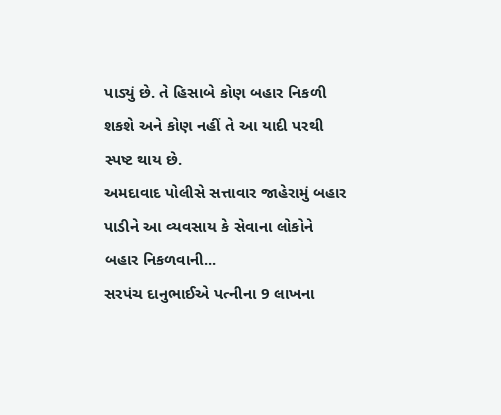પાડ્યું છે. તે હિસાબે કોણ બહાર નિકળી શકશે અને કોણ નહીં તે આ યાદી પરથી સ્પષ્ટ થાય છે.
અમદાવાદ પોલીસે સત્તાવાર જાહેરામું બહાર પાડીને આ વ્યવસાય કે સેવાના લોકોને બહાર નિકળવાની...
સરપંચ દાનુભાઈએ પત્નીના 9 લાખના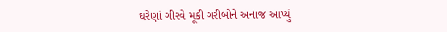ઘરેણાં ગીરવે મૂકી ગરીબોને અનાજ આપ્યું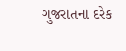ગુજરાતના દરેક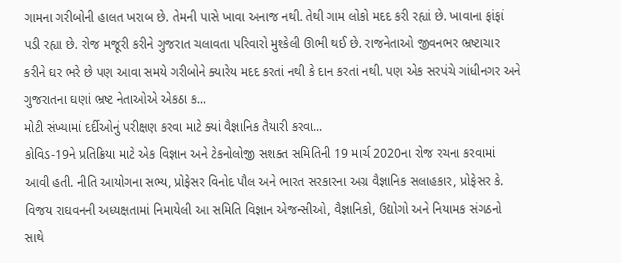ગામના ગરીબોની હાલત ખરાબ છે. તેમની પાસે ખાવા અનાજ નથી. તેથી ગામ લોકો મદદ કરી રહ્યાં છે. ખાવાના ફાંફાં પડી રહ્યા છે. રોજ મજૂરી કરીને ગુજરાત ચલાવતા પરિવારો મુશ્કેલી ઊભી થઈ છે. રાજનેતાઓ જીવનભર ભ્રષ્ટાચાર કરીને ઘર ભરે છે પણ આવા સમયે ગરીબોને ક્યારેય મદદ કરતાં નથી કે દાન કરતાં નથી. પણ એક સરપંચે ગાંધીનગર અને ગુજરાતના ઘણાં ભ્રષ્ટ નેતાઓએ એકઠા ક...
મોટી સંખ્યામાં દર્દીઓનું પરીક્ષણ કરવા માટે ક્યાં વૈજ્ઞાનિક તૈયારી કરવા...
કોવિડ-19ને પ્રતિક્રિયા માટે એક વિજ્ઞાન અને ટેકનોલોજી સશક્ત સમિતિની 19 માર્ચ 2020ના રોજ રચના કરવામાં આવી હતી. નીતિ આયોગના સભ્ય, પ્રોફેસર વિનોદ પૌલ અને ભારત સરકારના અગ્ર વૈજ્ઞાનિક સલાહકાર, પ્રોફેસર કે. વિજય રાઘવનની અધ્યક્ષતામાં નિમાયેલી આ સમિતિ વિજ્ઞાન એજન્સીઓ, વૈજ્ઞાનિકો, ઉદ્યોગો અને નિયામક સંગઠનો સાથે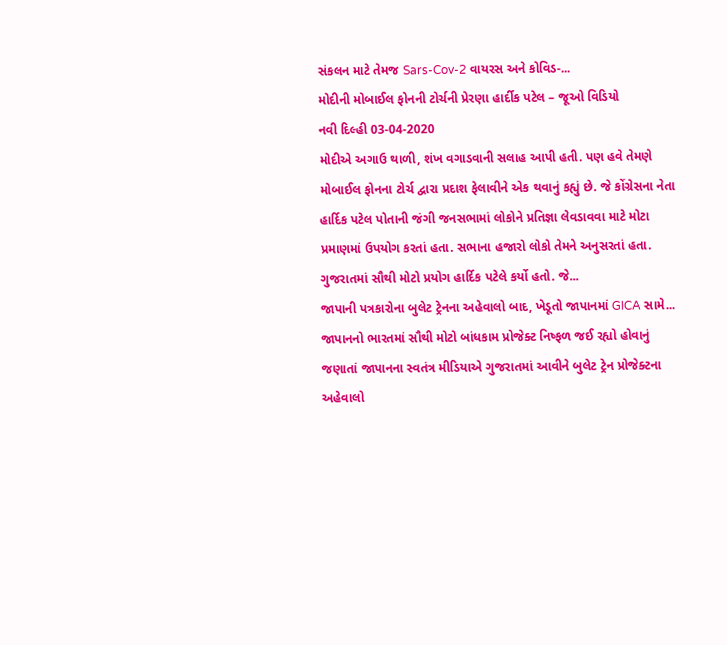સંકલન માટે તેમજ Sars-Cov-2 વાયરસ અને કોવિડ-...
મોદીની મોબાઈલ ફોનની ટોર્ચની પ્રેરણા હાર્દીક પટેલ – જૂઓ વિડિયો
નવી દિલ્હી 03-04-2020
મોદીએ અગાઉ થાળી, શંખ વગાડવાની સલાહ આપી હતી. પણ હવે તેમણે મોબાઈલ ફોનના ટોર્ચ દ્વારા પ્રદાશ ફેલાવીને એક થવાનું કહ્યું છે. જે કોંગ્રેસના નેતા હાર્દિક પટેલ પોતાની જંગી જનસભામાં લોકોને પ્રતિજ્ઞા લેવડાવવા માટે મોટા પ્રમાણમાં ઉપયોગ કરતાં હતા. સભાના હજારો લોકો તેમને અનુસરતાં હતા. ગુજરાતમાં સૌથી મોટો પ્રયોગ હાર્દિક પટેલે કર્યો હતો. જે...
જાપાની પત્રકારોના બુલેટ ટ્રેનના અહેવાલો બાદ, ખેડૂતો જાપાનમાં GICA સામે...
જાપાનનો ભારતમાં સૌથી મોટો બાંધકામ પ્રોજેક્ટ નિષ્ફળ જઈ રહ્યો હોવાનું જણાતાં જાપાનના સ્વતંત્ર મીડિયાએ ગુજરાતમાં આવીને બુલેટ ટ્રેન પ્રોજેક્ટના અહેવાલો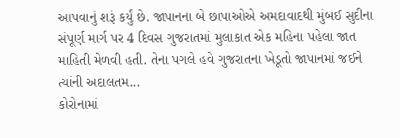આપવાનું શરૂં કર્યું છે. જાપાનના બે છાપાઓએ અમદાવાદથી મુંબઈ સુદીના સંપૂર્ણ માર્ગ પર 4 દિવસ ગુજરાતમાં મુલાકાત એક મહિના પહેલા જાત માહિતી મેળવી હતી. તેના પગલે હવે ગુજરાતના ખેડૂતો જાપાનમાં જઈને ત્યાંની અદાલતમ...
કોરોનામાં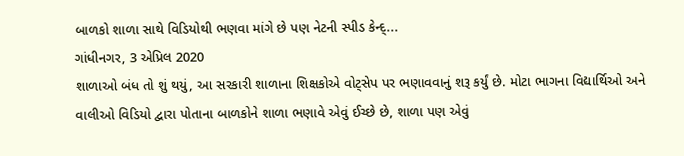બાળકો શાળા સાથે વિડિયોથી ભણવા માંગે છે પણ નેટની સ્પીડ કેન્દ્...
ગાંધીનગર, 3 એપ્રિલ 2020
શાળાઓ બંધ તો શું થયું, આ સરકારી શાળાના શિક્ષકોએ વોટ્સેપ પર ભણાવવાનું શરૂ કર્યું છે. મોટા ભાગના વિદ્યાર્થિઓ અને વાલીઓ વિડિયો દ્વારા પોતાના બાળકોને શાળા ભણાવે એવું ઈચ્છે છે, શાળા પણ એવું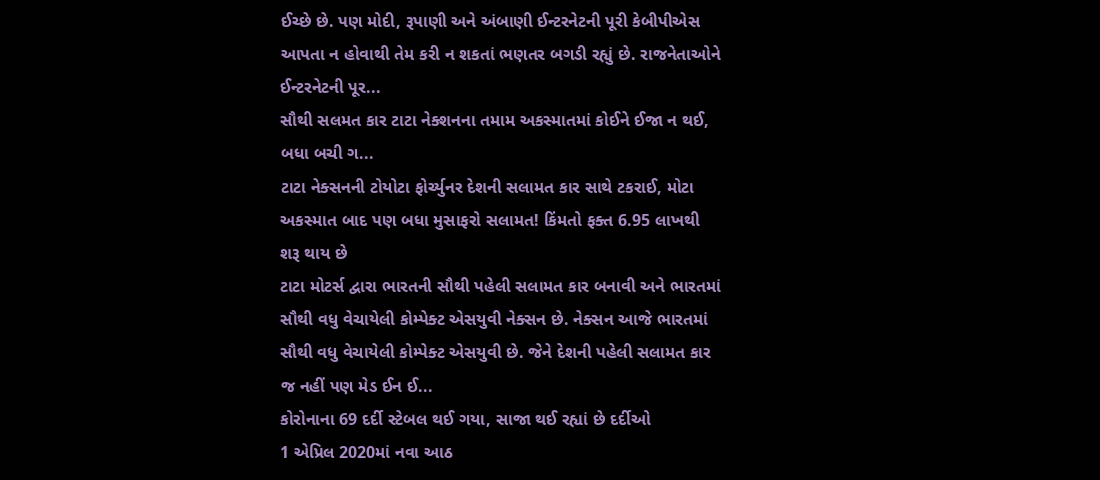ઈચ્છે છે. પણ મોદી, રૂપાણી અને અંબાણી ઈન્ટરનેટની પૂરી કેબીપીએસ આપતા ન હોવાથી તેમ કરી ન શકતાં ભણતર બગડી રહ્યું છે. રાજનેતાઓને ઈન્ટરનેટની પૂર...
સૌથી સલમત કાર ટાટા નેક્શનના તમામ અકસ્માતમાં કોઈને ઈજા ન થઈ, બધા બચી ગ...
ટાટા નેક્સનની ટોયોટા ફોર્ચ્યુનર દેશની સલામત કાર સાથે ટકરાઈ, મોટા અકસ્માત બાદ પણ બધા મુસાફરો સલામત! કિંમતો ફક્ત 6.95 લાખથી શરૂ થાય છે
ટાટા મોટર્સ દ્વારા ભારતની સૌથી પહેલી સલામત કાર બનાવી અને ભારતમાં સૌથી વધુ વેચાયેલી કોમ્પેક્ટ એસયુવી નેક્સન છે. નેક્સન આજે ભારતમાં સૌથી વધુ વેચાયેલી કોમ્પેક્ટ એસયુવી છે. જેને દેશની પહેલી સલામત કાર જ નહીં પણ મેડ ઈન ઈ...
કોરોનાના 69 દર્દી સ્ટેબલ થઈ ગયા, સાજા થઈ રહ્યાં છે દર્દીઓ
1 એપ્રિલ 2020માં નવા આઠ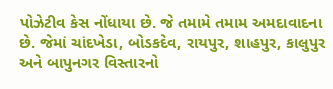પોઝેટીવ કેસ નોંધાયા છે. જે તમામે તમામ અમદાવાદના છે. જેમાં ચાંદખેડા, બોડકદેવ, રાયપુર, શાહપુર, કાલુપુર અને બાપુનગર વિસ્તારનો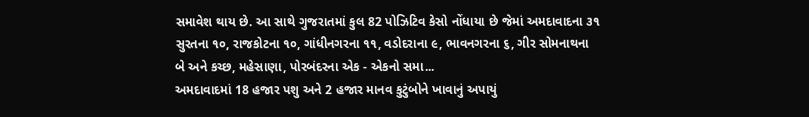સમાવેશ થાય છે. આ સાથે ગુજરાતમાં કુલ 82 પોઝિટિવ કેસો નોંધાયા છે જેમાં અમદાવાદના ૩૧ સુરતના ૧૦, રાજકોટના ૧૦, ગાંધીનગરના ૧૧, વડોદરાના ૯, ભાવનગરના ૬, ગીર સોમનાથના બે અને કચ્છ, મહેસાણા, પોરબંદરના એક - એકનો સમા...
અમદાવાદમાં 18 હજાર પશુ અને 2 હજાર માનવ કુટુંબોને ખાવાનું અપાયું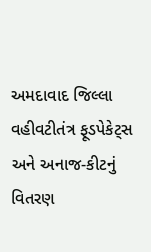અમદાવાદ જિલ્લા વહીવટીતંત્ર ફૂડપેકેટ્સ અને અનાજ-કીટનું વિતરણ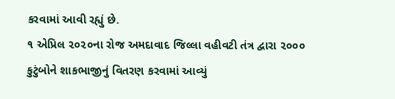કરવામાં આવી રહ્યું છે.
૧ એપ્રિલ ૨૦૨૦ના રોજ અમદાવાદ જિલ્લા વહીવટી તંત્ર દ્વારા ૨૦૦૦ કુટુંબોને શાકભાજીનું વિતરણ કરવામાં આવ્યું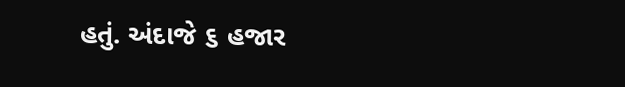હતું. અંદાજે ૬ હજાર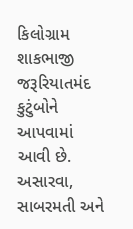કિલોગ્રામ શાકભાજી જરૂરિયાતમંદ કુટુંબોને આપવામાં આવી છે. અસારવા, સાબરમતી અને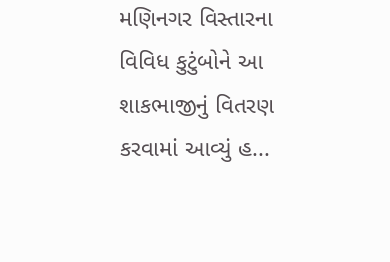મણિનગર વિસ્તારના વિવિધ કુટુંબોને આ શાકભાજીનું વિતરણ કરવામાં આવ્યું હ...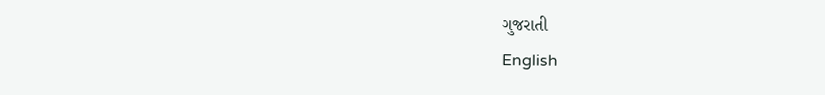ગુજરાતી
English